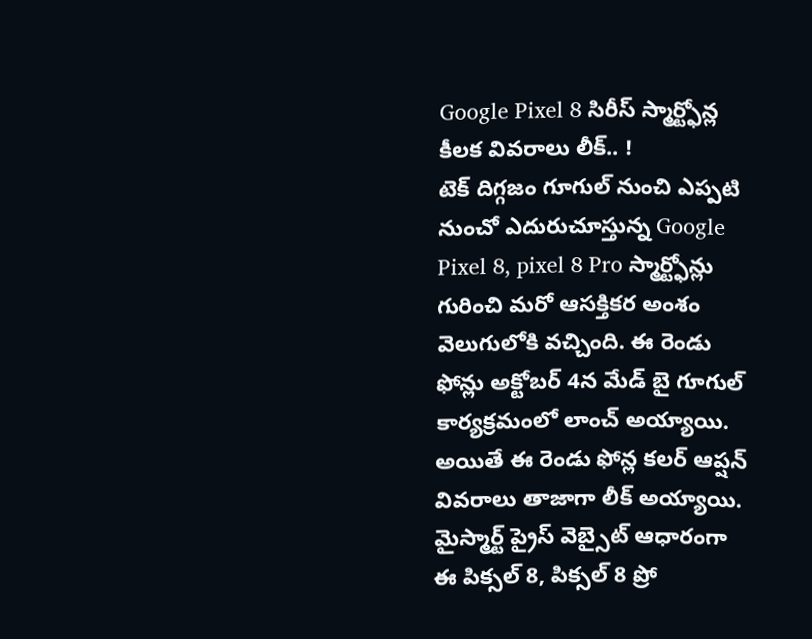Google Pixel 8 సిరీస్ స్మార్ట్ఫోన్ల కీలక వివరాలు లీక్.. !
టెక్ దిగ్గజం గూగుల్ నుంచి ఎప్పటి నుంచో ఎదురుచూస్తున్న Google Pixel 8, pixel 8 Pro స్మార్ట్ఫోన్లు గురించి మరో ఆసక్తికర అంశం వెలుగులోకి వచ్చింది. ఈ రెండు ఫోన్లు అక్టోబర్ 4న మేడ్ బై గూగుల్ కార్యక్రమంలో లాంచ్ అయ్యాయి. అయితే ఈ రెండు ఫోన్ల కలర్ ఆప్షన్ వివరాలు తాజాగా లీక్ అయ్యాయి.
మైస్మార్ట్ ప్రైస్ వెబ్సైట్ ఆధారంగా ఈ పిక్సల్ 8, పిక్సల్ 8 ప్రో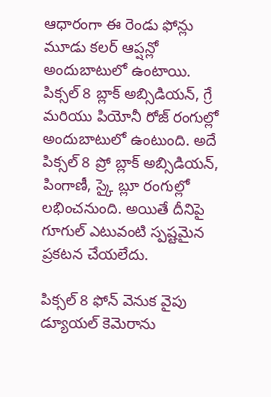ఆధారంగా ఈ రెండు ఫోన్లు మూడు కలర్ ఆప్షన్లో అందుబాటులో ఉంటాయి. పిక్సల్ 8 బ్లాక్ అబ్సిడియన్, గ్రే మరియు పియోనీ రోజ్ రంగుల్లో అందుబాటులో ఉంటుంది. అదే పిక్సల్ 8 ప్రో బ్లాక్ అబ్సిడియన్, పింగాణీ, స్కై బ్లూ రంగుల్లో లభించనుంది. అయితే దీనిపై గూగుల్ ఎటువంటి స్పష్టమైన ప్రకటన చేయలేదు.

పిక్సల్ 8 ఫోన్ వెనుక వైపు డ్యూయల్ కెమెరాను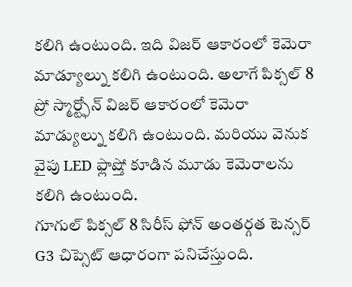కలిగి ఉంటుంది. ఇది విజర్ ఆకారంలో కెమెరా మాడ్యూల్ను కలిగి ఉంటుంది. అలాగే పిక్సల్ 8 ప్రో స్మార్ట్ఫోన్ విజర్ ఆకారంలో కెమెరా మాడ్యుల్ను కలిగి ఉంటుంది. మరియు వెనుక వైపు LED ఫ్లాష్తో కూడిన మూడు కెమెరాలను కలిగి ఉంటుంది.
గూగుల్ పిక్సల్ 8 సిరీస్ ఫోన్ అంతర్గత టెన్సర్ G3 చిప్సెట్ ఆధారంగా పనిచేస్తుంది.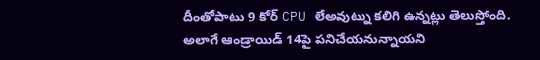దీంతోపాటు 9 కోర్ CPU లేఅవుట్ను కలిగి ఉన్నట్లు తెలుస్తోంది. అలాగే ఆండ్రాయిడ్ 14పై పనిచేయనున్నాయని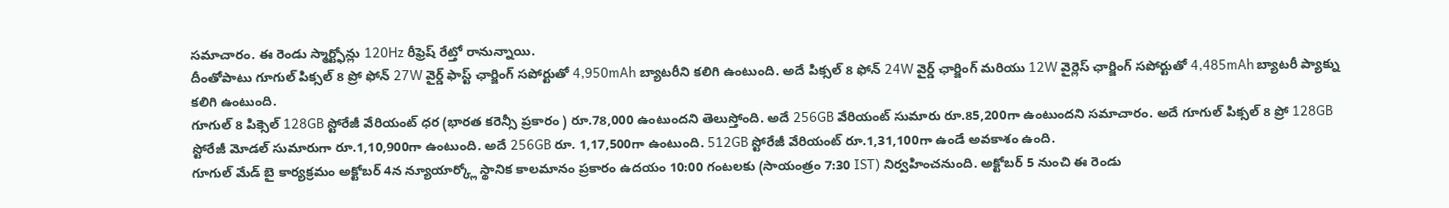సమాచారం. ఈ రెండు స్మార్ట్ఫోన్లు 120Hz రీఫ్రెష్ రేట్తో రానున్నాయి.
దీంతోపాటు గూగుల్ పిక్సల్ 8 ప్రో ఫోన్ 27W వైర్డ్ ఫాస్ట్ ఛార్జింగ్ సపోర్టుతో 4,950mAh బ్యాటరీని కలిగి ఉంటుంది. అదే పిక్సల్ 8 ఫోన్ 24W వైర్డ్ ఛార్జింగ్ మరియు 12W వైర్లెస్ ఛార్జింగ్ సపోర్టుతో 4,485mAh బ్యాటరీ ప్యాక్ను కలిగి ఉంటుంది.
గూగుల్ 8 పిక్సెల్ 128GB స్టోరేజీ వేరియంట్ ధర (భారత కరెన్సీ ప్రకారం ) రూ.78,000 ఉంటుందని తెలుస్తోంది. అదే 256GB వేరియంట్ సుమారు రూ.85,200గా ఉంటుందని సమాచారం. అదే గూగుల్ పిక్సల్ 8 ప్రో 128GB స్టోరేజీ మోడల్ సుమారుగా రూ.1,10,900గా ఉంటుంది. అదే 256GB రూ. 1,17,500గా ఉంటుంది. 512GB స్టోరేజీ వేరియంట్ రూ.1,31,100గా ఉండే అవకాశం ఉంది.
గూగుల్ మేడ్ బై కార్యక్రమం అక్టోబర్ 4న న్యూయార్క్లో స్థానిక కాలమానం ప్రకారం ఉదయం 10:00 గంటలకు (సాయంత్రం 7:30 IST) నిర్వహించనుంది. అక్టోబర్ 5 నుంచి ఈ రెండు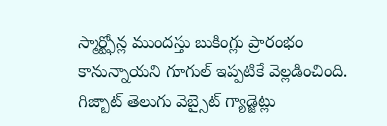స్మార్ట్ఫోన్ల ముందస్తు బుకింగ్లు ప్రారంభం కానున్నాయని గూగుల్ ఇప్పటికే వెల్లడించింది.
గిజ్బాట్ తెలుగు వెబ్సైట్ గ్యాడ్జెట్లు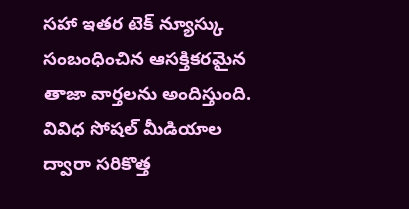సహా ఇతర టెక్ న్యూస్కు సంబంధించిన ఆసక్తికరమైన తాజా వార్తలను అందిస్తుంది. వివిధ సోషల్ మీడియాల ద్వారా సరికొత్త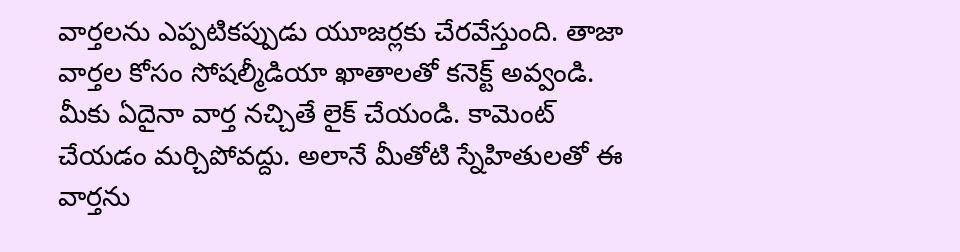వార్తలను ఎప్పటికప్పుడు యూజర్లకు చేరవేస్తుంది. తాజా వార్తల కోసం సోషల్మీడియా ఖాతాలతో కనెక్ట్ అవ్వండి. మీకు ఏదైనా వార్త నచ్చితే లైక్ చేయండి. కామెంట్ చేయడం మర్చిపోవద్దు. అలానే మీతోటి స్నేహితులతో ఈ వార్తను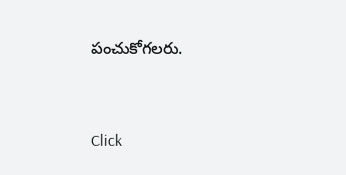పంచుకోగలరు.


Click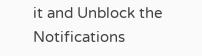it and Unblock the Notifications